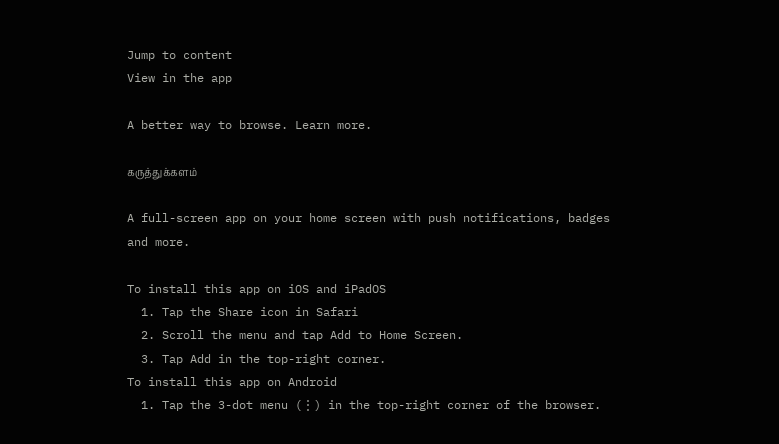Jump to content
View in the app

A better way to browse. Learn more.

கருத்துக்களம்

A full-screen app on your home screen with push notifications, badges and more.

To install this app on iOS and iPadOS
  1. Tap the Share icon in Safari
  2. Scroll the menu and tap Add to Home Screen.
  3. Tap Add in the top-right corner.
To install this app on Android
  1. Tap the 3-dot menu (⋮) in the top-right corner of the browser.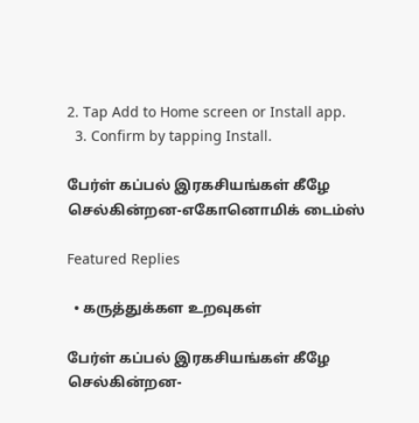2. Tap Add to Home screen or Install app.
  3. Confirm by tapping Install.

பேர்ள் கப்பல் இரகசியங்கள் கீழே செல்கின்றன-எகோனொமிக் டைம்ஸ்

Featured Replies

  • கருத்துக்கள உறவுகள்

பேர்ள் கப்பல் இரகசியங்கள் கீழே செல்கின்றன-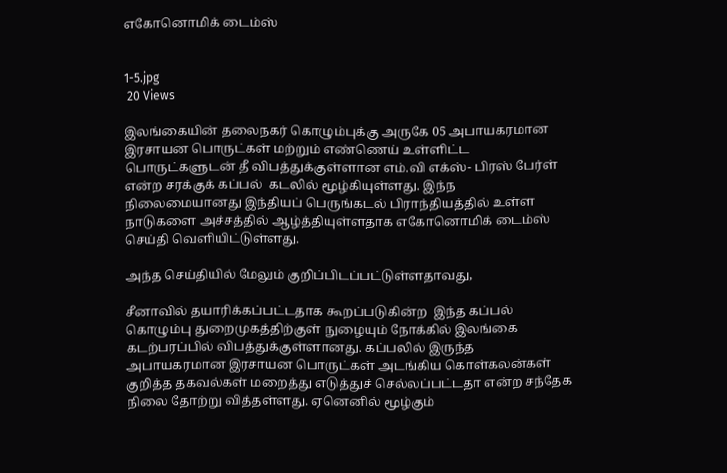எகோனொமிக் டைம்ஸ்


1-5.jpg
 20 Views

இலங்கையின் தலைநகர் கொழும்புக்கு அருகே 05 அபாயகரமான இரசாயன பொருட்கள் மற்றும் எண்ணெய் உள்ளிட்ட பொருட்களுடன் தீ விபத்துக்குள்ளான எம்.வி எக்ஸ்- பிரஸ் பேர்ள் என்ற சரக்குக் கப்பல்  கடலில் மூழ்கியுள்ளது. இந்ந நிலைமையானது இந்தியப் பெருங்கடல் பிராந்தியத்தில் உள்ள நாடுகளை அச்சத்தில் ஆழ்த்தியுள்ளதாக எகோனொமிக் டைம்ஸ் செய்தி வெளியிட்டுள்ளது.

அந்த செய்தியில் மேலும் குறிப்பிடப்பட்டுள்ளதாவது,

சீனாவில் தயாரிக்கப்பட்டதாக கூறப்படுகின்ற  இந்த கப்பல் கொழும்பு துறைமுகத்திற்குள் நுழையும் நோக்கில் இலங்கை கடற்பரப்பில் விபத்துக்குள்ளானது. கப்பலில் இருந்த அபாயகரமான இரசாயன பொருட்கள் அடங்கிய கொள்கலன்கள் குறித்த தகவல்கள் மறைத்து எடுத்துச் செல்லப்பட்டதா என்ற சந்தேக நிலை தோற்று வித்தள்ளது. ஏனெனில் மூழ்கும்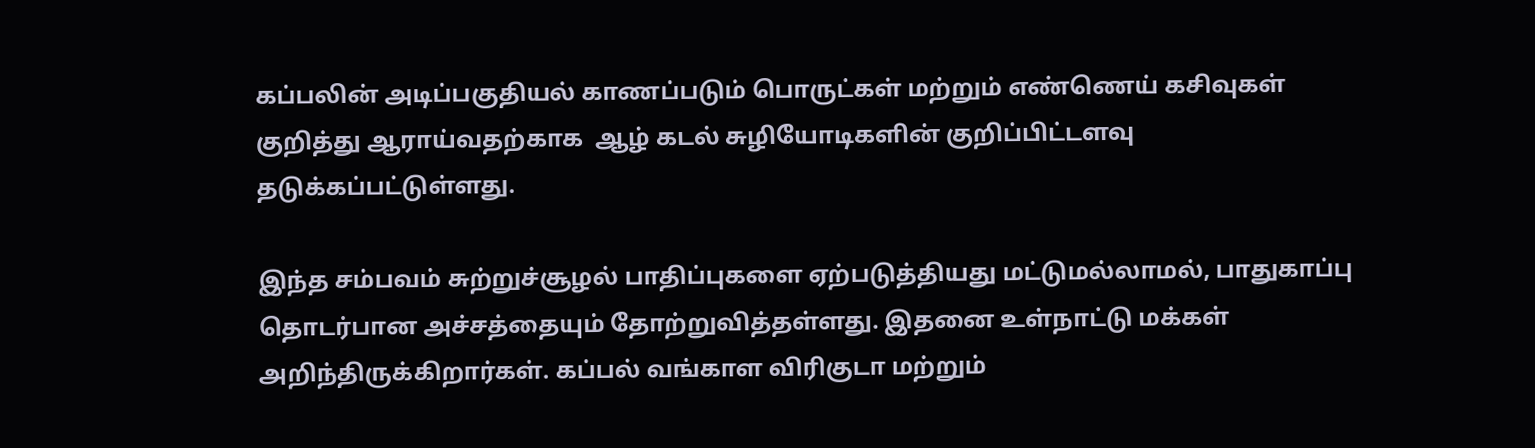கப்பலின் அடிப்பகுதியல் காணப்படும் பொருட்கள் மற்றும் எண்ணெய் கசிவுகள் குறித்து ஆராய்வதற்காக  ஆழ் கடல் சுழியோடிகளின் குறிப்பிட்டளவு தடுக்கப்பட்டுள்ளது.

இந்த சம்பவம் சுற்றுச்சூழல் பாதிப்புகளை ஏற்படுத்தியது மட்டுமல்லாமல், பாதுகாப்பு தொடர்பான அச்சத்தையும் தோற்றுவித்தள்ளது. இதனை உள்நாட்டு மக்கள் அறிந்திருக்கிறார்கள். கப்பல் வங்காள விரிகுடா மற்றும்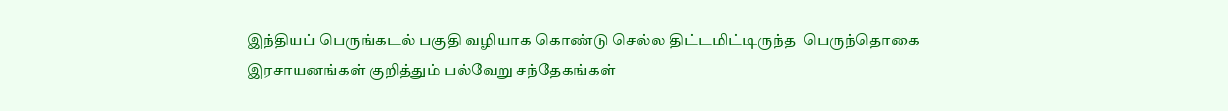இந்தியப் பெருங்கடல் பகுதி வழியாக கொண்டு செல்ல திட்டமிட்டிருந்த  பெருந்தொகை இரசாயனங்கள் குறித்தும் பல்வேறு சந்தேகங்கள்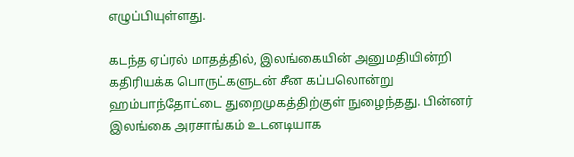எழுப்பியுள்ளது.

கடந்த ஏப்ரல் மாதத்தில், இலங்கையின் அனுமதியின்றி   கதிரியக்க பொருட்களுடன் சீன கப்பலொன்று  ஹம்பாந்தோட்டை துறைமுகத்திற்குள் நுழைந்தது. பின்னர் இலங்கை அரசாங்கம் உடனடியாக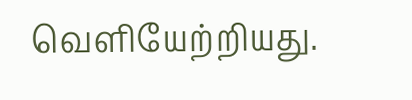வெளியேற்றியது.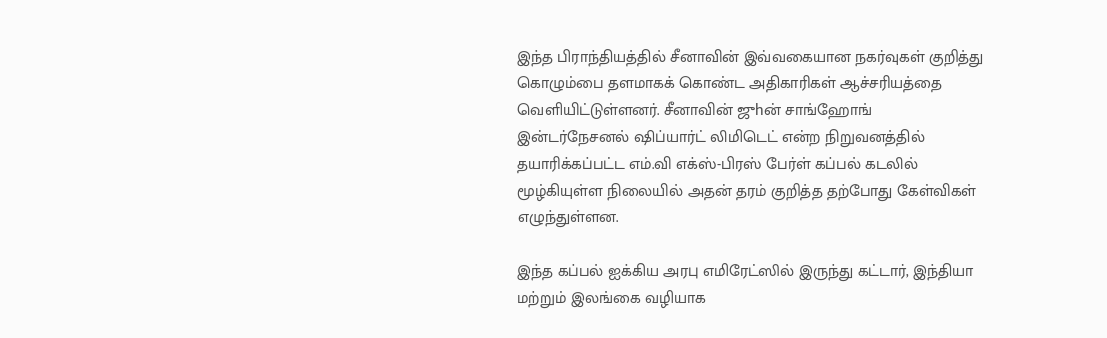இந்த பிராந்தியத்தில் சீனாவின் இவ்வகையான நகர்வுகள் குறித்து கொழும்பை தளமாகக் கொண்ட அதிகாரிகள் ஆச்சரியத்தை வெளியிட்டுள்ளனர். சீனாவின் ஜுhன் சாங்ஹோங் இன்டர்நேசனல் ஷிப்யார்ட் லிமிடெட் என்ற நிறுவனத்தில் தயாரிக்கப்பட்ட எம்.வி எக்ஸ்-பிரஸ் பேர்ள் கப்பல் கடலில் மூழ்கியுள்ள நிலையில் அதன் தரம் குறித்த தற்போது கேள்விகள் எழுந்துள்ளன.

இந்த கப்பல் ஐக்கிய அரபு எமிரேட்ஸில் இருந்து கட்டார், இந்தியா மற்றும் இலங்கை வழியாக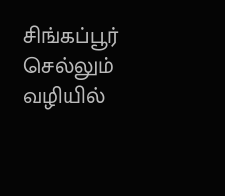சிங்கப்பூர் செல்லும் வழியில்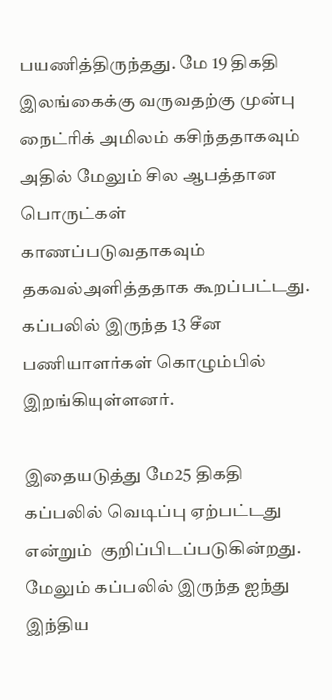பயணித்திருந்தது. மே 19 திகதி இலங்கைக்கு வருவதற்கு முன்பு நைட்ரிக் அமிலம் கசிந்ததாகவும் அதில் மேலும் சில ஆபத்தான பொருட்கள் காணப்படுவதாகவும் தகவல்அளித்ததாக கூறப்பட்டது.  கப்பலில் இருந்த 13 சீன பணியாளர்கள் கொழும்பில் இறங்கியுள்ளனர்.

இதையடுத்து மே25 திகதி கப்பலில் வெடிப்பு ஏற்பட்டது என்றும்  குறிப்பிடப்படுகின்றது. மேலும் கப்பலில் இருந்த ஐந்து இந்திய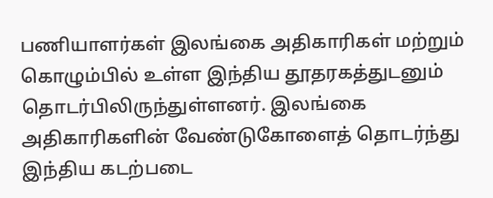பணியாளர்கள் இலங்கை அதிகாரிகள் மற்றும் கொழும்பில் உள்ள இந்திய தூதரகத்துடனும் தொடர்பிலிருந்துள்ளனர். இலங்கை அதிகாரிகளின் வேண்டுகோளைத் தொடர்ந்து இந்திய கடற்படை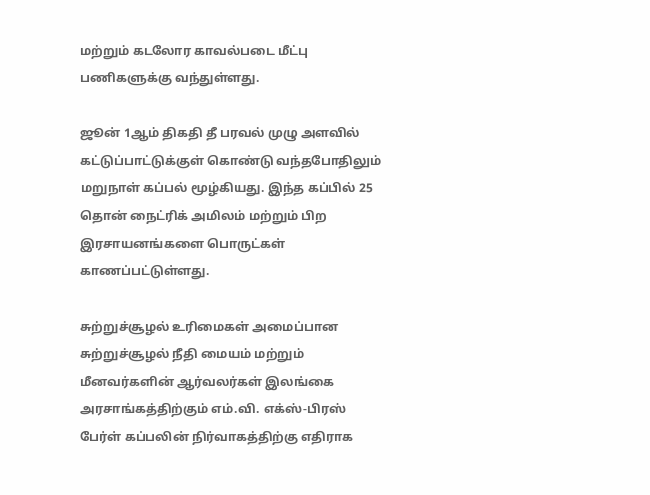மற்றும் கடலோர காவல்படை மீட்பு பணிகளுக்கு வந்துள்ளது.

ஜூன் 1ஆம் திகதி தீ பரவல் முழு அளவில் கட்டுப்பாட்டுக்குள் கொண்டு வந்தபோதிலும் மறுநாள் கப்பல் மூழ்கியது. இந்த கப்பில் 25 தொன் நைட்ரிக் அமிலம் மற்றும் பிற இரசாயனங்களை பொருட்கள் காணப்பட்டுள்ளது.

சுற்றுச்சூழல் உரிமைகள் அமைப்பான சுற்றுச்சூழல் நீதி மையம் மற்றும் மீனவர்களின் ஆர்வலர்கள் இலங்கை அரசாங்கத்திற்கும் எம்.வி. எக்ஸ்-பிரஸ் பேர்ள் கப்பலின் நிர்வாகத்திற்கு எதிராக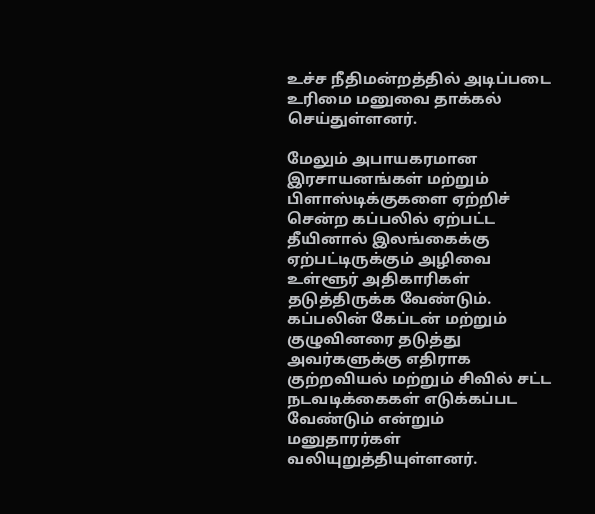உச்ச நீதிமன்றத்தில் அடிப்படை உரிமை மனுவை தாக்கல் செய்துள்ளனர்.

மேலும் அபாயகரமான இரசாயனங்கள் மற்றும் பிளாஸ்டிக்குகளை ஏற்றிச் சென்ற கப்பலில் ஏற்பட்ட தீயினால் இலங்கைக்கு ஏற்பட்டிருக்கும் அழிவை உள்ளூர் அதிகாரிகள் தடுத்திருக்க வேண்டும். கப்பலின் கேப்டன் மற்றும் குழுவினரை தடுத்து அவர்களுக்கு எதிராக குற்றவியல் மற்றும் சிவில் சட்ட நடவடிக்கைகள் எடுக்கப்பட வேண்டும் என்றும் மனுதாரர்கள் வலியுறுத்தியுள்ளனர்.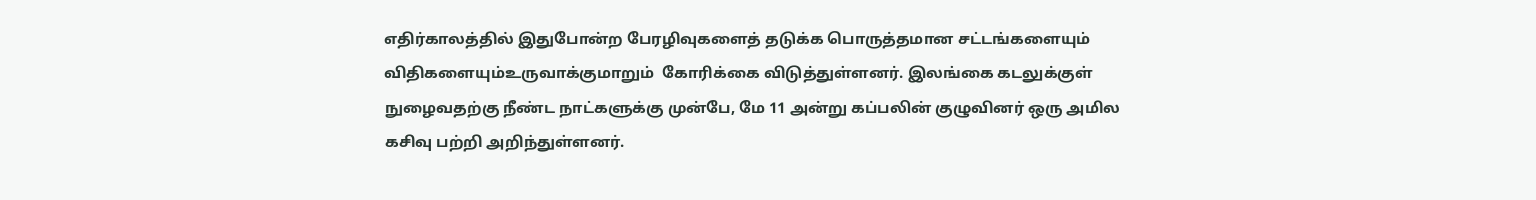எதிர்காலத்தில் இதுபோன்ற பேரழிவுகளைத் தடுக்க பொருத்தமான சட்டங்களையும் விதிகளையும்உருவாக்குமாறும்  கோரிக்கை விடுத்துள்ளனர். இலங்கை கடலுக்குள் நுழைவதற்கு நீண்ட நாட்களுக்கு முன்பே, மே 11 அன்று கப்பலின் குழுவினர் ஒரு அமில கசிவு பற்றி அறிந்துள்ளனர்.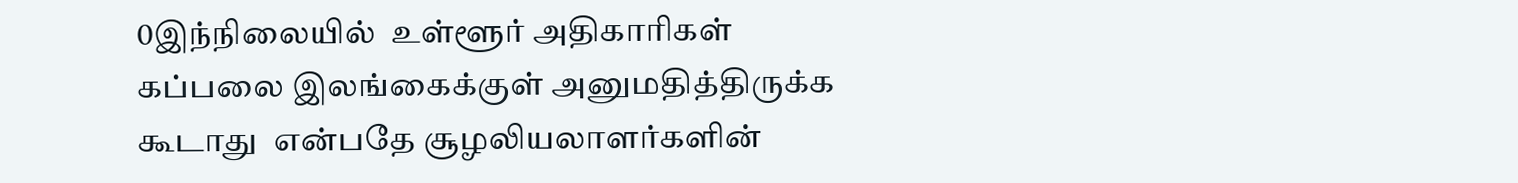0இந்நிலையில்  உள்ளூர் அதிகாரிகள் கப்பலை இலங்கைக்குள் அனுமதித்திருக்க  கூடாது  என்பதே சூழலியலாளர்களின்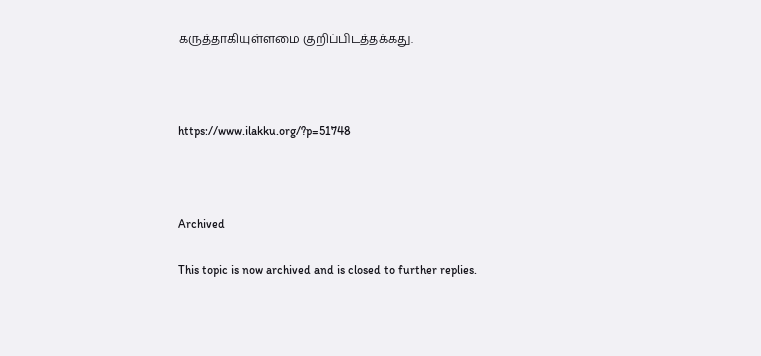கருத்தாகியுள்ளமை குறிப்பிடத்தக்கது.



https://www.ilakku.org/?p=51748



Archived

This topic is now archived and is closed to further replies.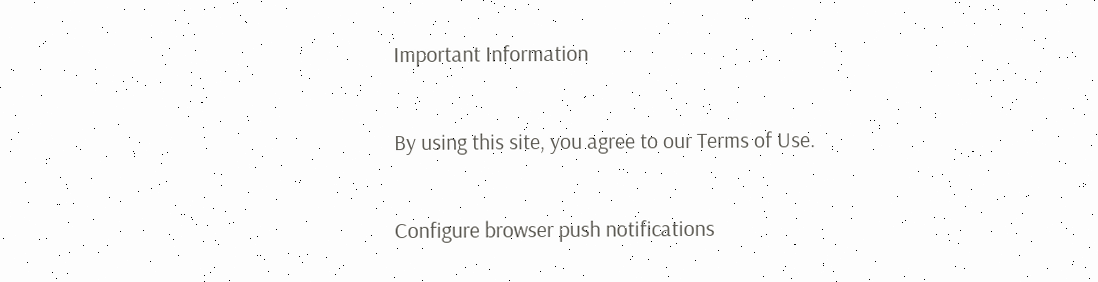Important Information

By using this site, you agree to our Terms of Use.

Configure browser push notifications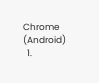Chrome (Android)
  1.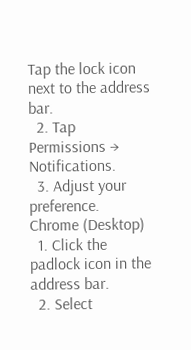Tap the lock icon next to the address bar.
  2. Tap Permissions → Notifications.
  3. Adjust your preference.
Chrome (Desktop)
  1. Click the padlock icon in the address bar.
  2. Select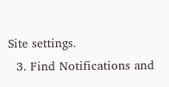Site settings.
  3. Find Notifications and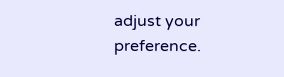adjust your preference.